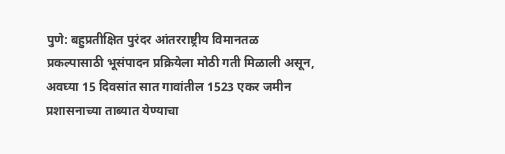पुणे: बहुप्रतीक्षित पुरंदर आंतरराष्ट्रीय विमानतळ प्रकल्पासाठी भूसंपादन प्रक्रियेला मोठी गती मिळाली असून, अवघ्या 15 दिवसांत सात गावांतील 1523 एकर जमीन प्रशासनाच्या ताब्यात येण्याचा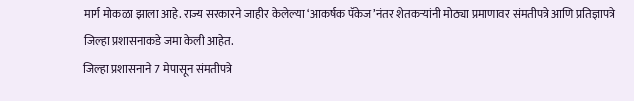मार्ग मोकळा झाला आहे. राज्य सरकारने जाहीर केलेल्या ‘आकर्षक पॅकेज’नंतर शेतकऱ्यांनी मोठ्या प्रमाणावर संमतीपत्रे आणि प्रतिज्ञापत्रे जिल्हा प्रशासनाकडे जमा केली आहेत.
जिल्हा प्रशासनाने 7 मेपासून संमतीपत्रे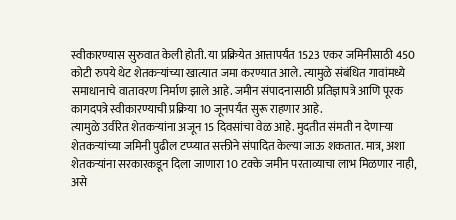स्वीकारण्यास सुरुवात केली होती. या प्रक्रियेत आत्तापर्यंत 1523 एकर जमिनीसाठी 450 कोटी रुपये थेट शेतकऱ्यांच्या खात्यात जमा करण्यात आले. त्यामुळे संबंधित गावांमध्ये समाधानाचे वातावरण निर्माण झाले आहे. जमीन संपादनासाठी प्रतिज्ञापत्रे आणि पूरक कागदपत्रे स्वीकारण्याची प्रक्रिया 10 जूनपर्यंत सुरू राहणार आहे.
त्यामुळे उर्वरित शेतकऱ्यांना अजून 15 दिवसांचा वेळ आहे. मुदतीत संमती न देणाऱ्या शेतकऱ्यांच्या जमिनी पुढील टप्प्यात सक्तीने संपादित केल्या जाऊ शकतात. मात्र, अशा शेतकऱ्यांना सरकारकडून दिला जाणारा 10 टक्के जमीन परताव्याचा लाभ मिळणार नाही, असे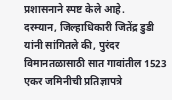प्रशासनाने स्पष्ट केले आहे.
दरम्यान, जिल्हाधिकारी जितेंद्र डुडी यांनी सांगितले की, पुरंदर विमानतळासाठी सात गावांतील 1523 एकर जमिनीची प्रतिज्ञापत्रे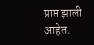प्राप्त झाली आहेत.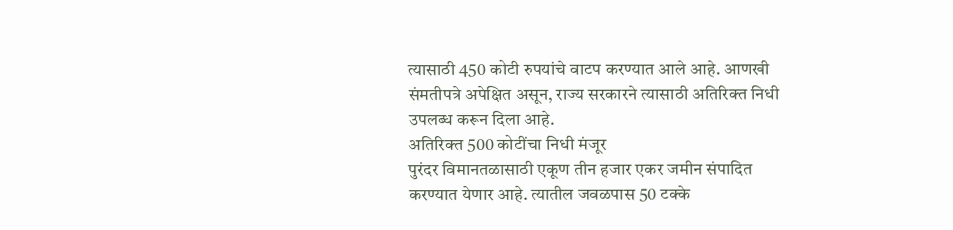त्यासाठी 450 कोटी रुपयांचे वाटप करण्यात आले आहे. आणखी संमतीपत्रे अपेक्षित असून, राज्य सरकारने त्यासाठी अतिरिक्त निधी उपलब्ध करून दिला आहे.
अतिरिक्त 500 कोटींचा निधी मंजूर
पुरंदर विमानतळासाठी एकूण तीन हजार एकर जमीन संपादित करण्यात येणार आहे. त्यातील जवळपास 50 टक्के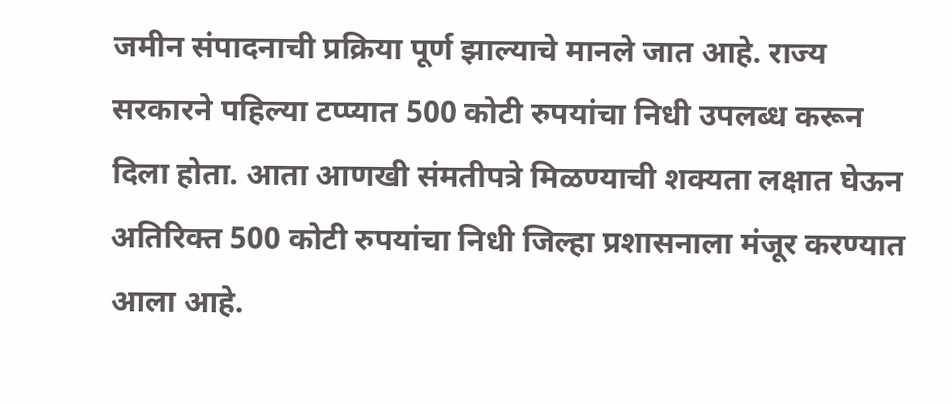जमीन संपादनाची प्रक्रिया पूर्ण झाल्याचे मानले जात आहे. राज्य सरकारने पहिल्या टप्प्यात 500 कोटी रुपयांचा निधी उपलब्ध करून दिला होता. आता आणखी संमतीपत्रे मिळण्याची शक्यता लक्षात घेऊन अतिरिक्त 500 कोटी रुपयांचा निधी जिल्हा प्रशासनाला मंजूर करण्यात आला आहे.